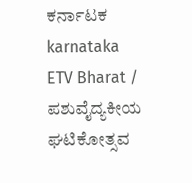ಕರ್ನಾಟಕ
karnataka
ETV Bharat / ಪಶುವೈದ್ಯಕೀಯ ಘಟಿಕೋತ್ಸವ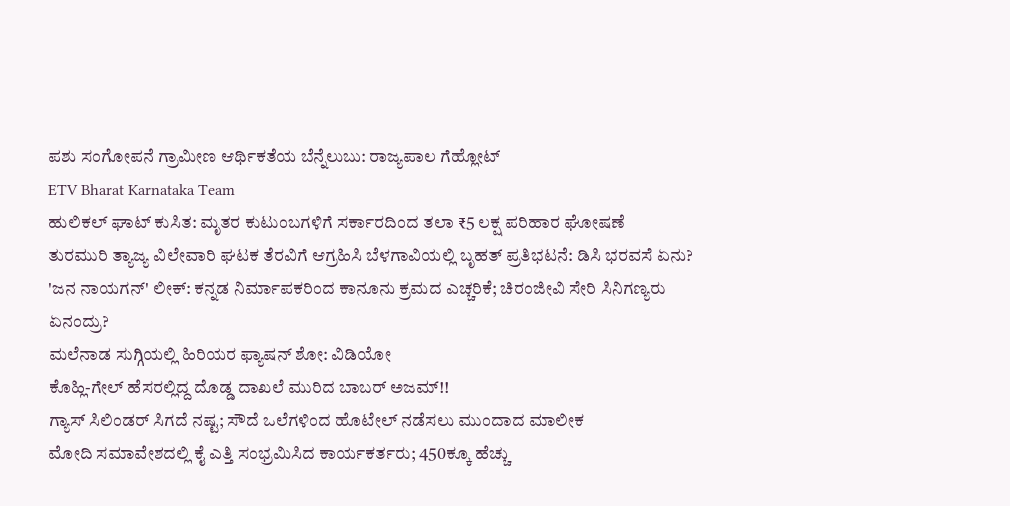ಪಶು ಸಂಗೋಪನೆ ಗ್ರಾಮೀಣ ಆರ್ಥಿಕತೆಯ ಬೆನ್ನೆಲುಬು: ರಾಜ್ಯಪಾಲ ಗೆಹ್ಲೋಟ್
ETV Bharat Karnataka Team
ಹುಲಿಕಲ್ ಘಾಟ್ ಕುಸಿತ: ಮೃತರ ಕುಟುಂಬಗಳಿಗೆ ಸರ್ಕಾರದಿಂದ ತಲಾ ₹5 ಲಕ್ಷ ಪರಿಹಾರ ಘೋಷಣೆ
ತುರಮುರಿ ತ್ಯಾಜ್ಯ ವಿಲೇವಾರಿ ಘಟಕ ತೆರವಿಗೆ ಆಗ್ರಹಿಸಿ ಬೆಳಗಾವಿಯಲ್ಲಿ ಬೃಹತ್ ಪ್ರತಿಭಟನೆ: ಡಿಸಿ ಭರವಸೆ ಏನು?
'ಜನ ನಾಯಗನ್' ಲೀಕ್: ಕನ್ನಡ ನಿರ್ಮಾಪಕರಿಂದ ಕಾನೂನು ಕ್ರಮದ ಎಚ್ಚರಿಕೆ; ಚಿರಂಜೀವಿ ಸೇರಿ ಸಿನಿಗಣ್ಯರು ಏನಂದ್ರು?
ಮಲೆನಾಡ ಸುಗ್ಗಿಯಲ್ಲಿ ಹಿರಿಯರ ಫ್ಯಾಷನ್ ಶೋ: ವಿಡಿಯೋ
ಕೊಹ್ಲಿ-ಗೇಲ್ ಹೆಸರಲ್ಲಿದ್ದ ದೊಡ್ಡ ದಾಖಲೆ ಮುರಿದ ಬಾಬರ್ ಅಜಮ್!!
ಗ್ಯಾಸ್ ಸಿಲಿಂಡರ್ ಸಿಗದೆ ನಷ್ಟ; ಸೌದೆ ಒಲೆಗಳಿಂದ ಹೊಟೇಲ್ ನಡೆಸಲು ಮುಂದಾದ ಮಾಲೀಕ
ಮೋದಿ ಸಮಾವೇಶದಲ್ಲಿ ಕೈ ಎತ್ತಿ ಸಂಭ್ರಮಿಸಿದ ಕಾರ್ಯಕರ್ತರು; 450ಕ್ಕೂ ಹೆಚ್ಚು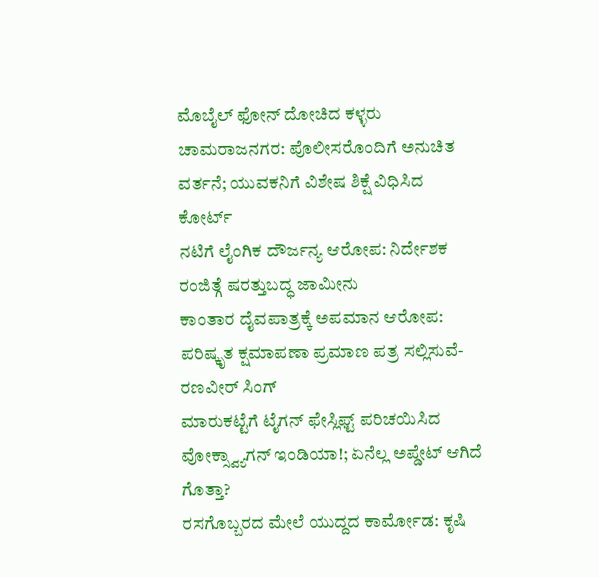ಮೊಬೈಲ್ ಫೋನ್ ದೋಚಿದ ಕಳ್ಳರು
ಚಾಮರಾಜನಗರ: ಪೊಲೀಸರೊಂದಿಗೆ ಅನುಚಿತ ವರ್ತನೆ; ಯುವಕನಿಗೆ ವಿಶೇಷ ಶಿಕ್ಷೆ ವಿಧಿಸಿದ ಕೋರ್ಟ್
ನಟಿಗೆ ಲೈಂಗಿಕ ದೌರ್ಜನ್ಯ ಆರೋಪ: ನಿರ್ದೇಶಕ ರಂಜಿತ್ಗೆ ಷರತ್ತುಬದ್ಧ ಜಾಮೀನು
ಕಾಂತಾರ ದೈವಪಾತ್ರಕ್ಕೆ ಅಪಮಾನ ಆರೋಪ: ಪರಿಷ್ಕೃತ ಕ್ಷಮಾಪಣಾ ಪ್ರಮಾಣ ಪತ್ರ ಸಲ್ಲಿಸುವೆ- ರಣವೀರ್ ಸಿಂಗ್
ಮಾರುಕಟ್ಟೆಗೆ ಟೈಗನ್ ಫೇಸ್ಲಿಫ್ಟ್ ಪರಿಚಯಿಸಿದ ವೋಕ್ಸ್ವ್ಯಾಗನ್ ಇಂಡಿಯಾ!; ಏನೆಲ್ಲ ಅಪ್ಡೇಟ್ ಆಗಿದೆ ಗೊತ್ತಾ?
ರಸಗೊಬ್ಬರದ ಮೇಲೆ ಯುದ್ದದ ಕಾರ್ಮೋಡ: ಕೃಷಿ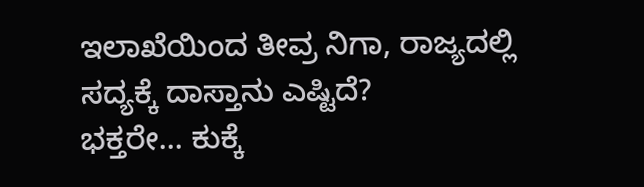ಇಲಾಖೆಯಿಂದ ತೀವ್ರ ನಿಗಾ, ರಾಜ್ಯದಲ್ಲಿ ಸದ್ಯಕ್ಕೆ ದಾಸ್ತಾನು ಎಷ್ಟಿದೆ?
ಭಕ್ತರೇ... ಕುಕ್ಕೆ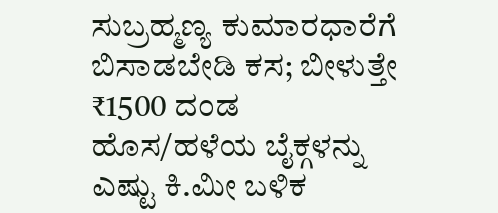ಸುಬ್ರಹ್ಮಣ್ಯ ಕುಮಾರಧಾರೆಗೆ ಬಿಸಾಡಬೇಡಿ ಕಸ; ಬೀಳುತ್ತೇ ₹1500 ದಂಡ
ಹೊಸ/ಹಳೆಯ ಬೈಕ್ಗಳನ್ನು ಎಷ್ಟು ಕಿ.ಮೀ ಬಳಿಕ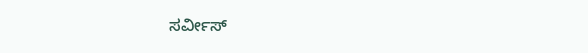ಸರ್ವೀಸ್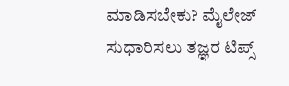ಮಾಡಿಸಬೇಕು? ಮೈಲೇಜ್ ಸುಧಾರಿಸಲು ತಜ್ಞರ ಟಿಪ್ಸ್